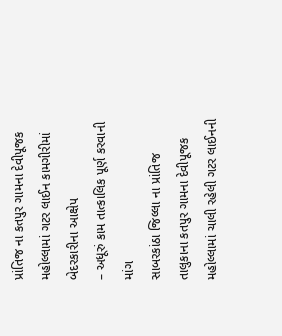પ્રાંતિજ ના કતપુર ગામના દેવીપૂજક મહોલ્લામાં ગટર લાઈન કામગીરીમાં બેદરકારીના આક્ષેપ
– અધૂરું કામ તાત્કાલિક પૂર્ણ કરવાની માંગ
સાબરકાંઠા જિલ્લા ના પ્રાંતિજ તાલુકાના કતપુર ગામના દેવીપૂજક મહોલ્લામાં ચાલી રહેલી ગટર લાઈનની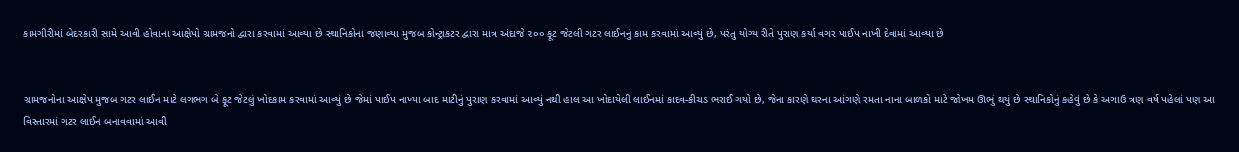કામગીરીમાં બેદરકારી સામે આવી હોવાના આક્ષેપો ગ્રામજનો દ્વારા કરવામાં આવ્યા છે સ્થાનિકોના જણાવ્યા મુજબ કોન્ટ્રાકટર દ્વારા માત્ર અંદાજે ૨૦૦ ફૂટ જેટલી ગટર લાઈનનું કામ કરવામાં આવ્યું છે, પરંતુ યોગ્ય રીતે પુરાણ કર્યા વગર પાઈપ નાખી દેવામાં આવ્યા છે


ગ્રામજનોના આક્ષેપ મુજબ ગટર લાઈન માટે લગભગ બે ફૂટ જેટલું ખોદકામ કરવામાં આવ્યું છે જેમાં પાઈપ નાખ્યા બાદ માટીનું પુરાણ કરવામાં આવ્યું નથી હાલ આ ખોદાયેલી લાઈનમાં કાદવ-કીચડ ભરાઈ ગયો છે, જેના કારણે ઘરના આંગણે રમતા નાના બાળકો માટે જોખમ ઊભું થયું છે સ્થાનિકોનું કહેવું છે કે અગાઉ ત્રણ વર્ષ પહેલાં પણ આ વિસ્તારમાં ગટર લાઈન બનાવવામાં આવી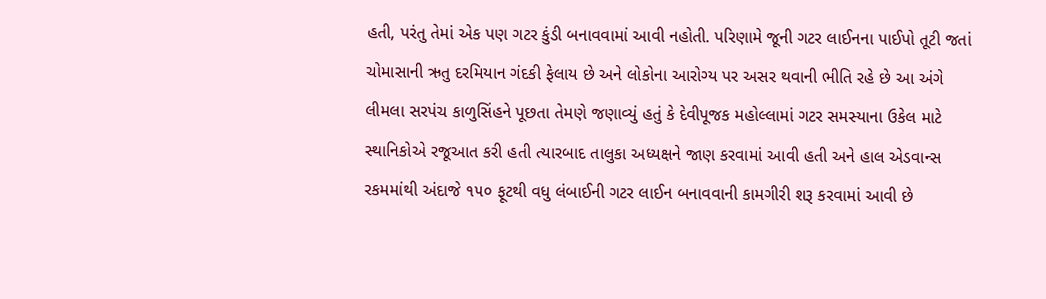હતી, પરંતુ તેમાં એક પણ ગટર કુંડી બનાવવામાં આવી નહોતી. પરિણામે જૂની ગટર લાઈનના પાઈપો તૂટી જતાં ચોમાસાની ઋતુ દરમિયાન ગંદકી ફેલાય છે અને લોકોના આરોગ્ય પર અસર થવાની ભીતિ રહે છે આ અંગે લીમલા સરપંચ કાળુસિંહને પૂછતા તેમણે જણાવ્યું હતું કે દેવીપૂજક મહોલ્લામાં ગટર સમસ્યાના ઉકેલ માટે સ્થાનિકોએ રજૂઆત કરી હતી ત્યારબાદ તાલુકા અધ્યક્ષને જાણ કરવામાં આવી હતી અને હાલ એડવાન્સ રકમમાંથી અંદાજે ૧૫૦ ફૂટથી વધુ લંબાઈની ગટર લાઈન બનાવવાની કામગીરી શરૂ કરવામાં આવી છે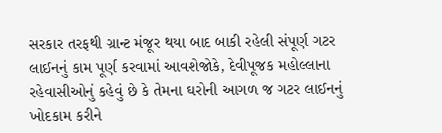સરકાર તરફથી ગ્રાન્ટ મંજૂર થયા બાદ બાકી રહેલી સંપૂર્ણ ગટર લાઈનનું કામ પૂર્ણ કરવામાં આવશેજોકે, દેવીપૂજક મહોલ્લાના રહેવાસીઓનું કહેવું છે કે તેમના ઘરોની આગળ જ ગટર લાઈનનું ખોદકામ કરીને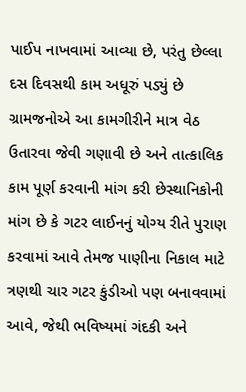પાઈપ નાખવામાં આવ્યા છે, પરંતુ છેલ્લા દસ દિવસથી કામ અધૂરું પડ્યું છે ગ્રામજનોએ આ કામગીરીને માત્ર વેઠ ઉતારવા જેવી ગણાવી છે અને તાત્કાલિક કામ પૂર્ણ કરવાની માંગ કરી છેસ્થાનિકોની માંગ છે કે ગટર લાઈનનું યોગ્ય રીતે પુરાણ કરવામાં આવે તેમજ પાણીના નિકાલ માટે ત્રણથી ચાર ગટર કુંડીઓ પણ બનાવવામાં આવે, જેથી ભવિષ્યમાં ગંદકી અને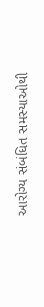આરોગ્ય સંબંધિત સમસ્યાઓથી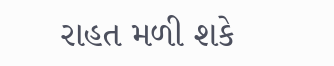રાહત મળી શકે